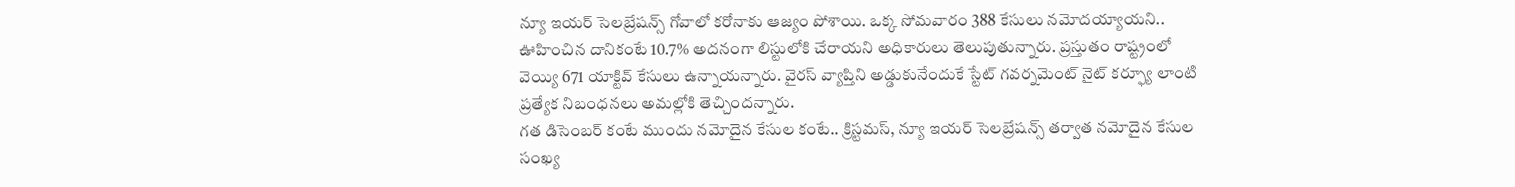న్యూ ఇయర్ సెలబ్రేషన్స్ గోవాలో కరోనాకు ఆజ్యం పోశాయి. ఒక్క సోమవారం 388 కేసులు నమోదయ్యాయని.. ఊహించిన దానికంటే 10.7% అదనంగా లిస్టులోకి చేరాయని అధికారులు తెలుపుతున్నారు. ప్రస్తుతం రాష్ట్రంలో వెయ్యి 671 యాక్టివ్ కేసులు ఉన్నాయన్నారు. వైరస్ వ్యాప్తిని అడ్డుకునేందుకే స్టేట్ గవర్నమెంట్ నైట్ కర్ఫ్యూ లాంటి ప్రత్యేక నిబంధనలు అమల్లోకి తెచ్చిందన్నారు.
గత డిసెంబర్ కంటే ముందు నమోదైన కేసుల కంటే.. క్రిస్టమస్, న్యూ ఇయర్ సెలబ్రేషన్స్ తర్వాత నమోదైన కేసుల సంఖ్య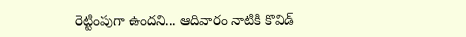రెట్టింపుగా ఉందని... ఆదివారం నాటికి కొవిడ్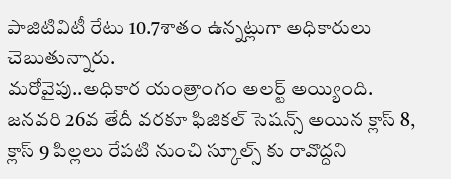పాజిటివిటీ రేటు 10.7శాతం ఉన్నట్లుగా అధికారులు చెబుతున్నారు.
మరోవైపు..అధికార యంత్రాంగం అలర్ట్ అయ్యింది. జనవరి 26వ తేదీ వరకూ ఫిజికల్ సెషన్స్ అయిన క్లాస్ 8, క్లాస్ 9 పిల్లలు రేపటి నుంచి స్కూల్స్ కు రావొద్దని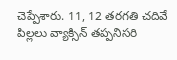చెప్పేశారు. 11, 12 తరగతి చదివే పిల్లలు వ్యాక్సిన్ తప్పనిసరి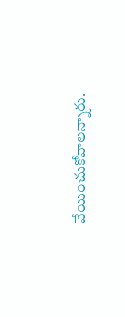వేయించుకోవాలన్నారు.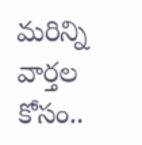మరిన్ని వార్తల కోసం..